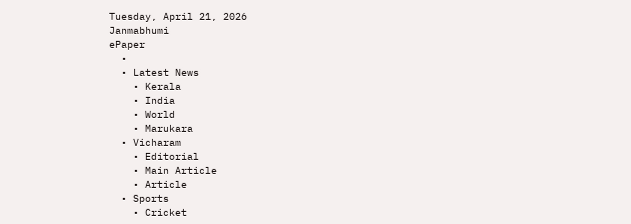Tuesday, April 21, 2026
Janmabhumi
ePaper
  •
  • Latest News
    • Kerala
    • India
    • World
    • Marukara
  • Vicharam
    • Editorial
    • Main Article
    • Article
  • Sports
    • Cricket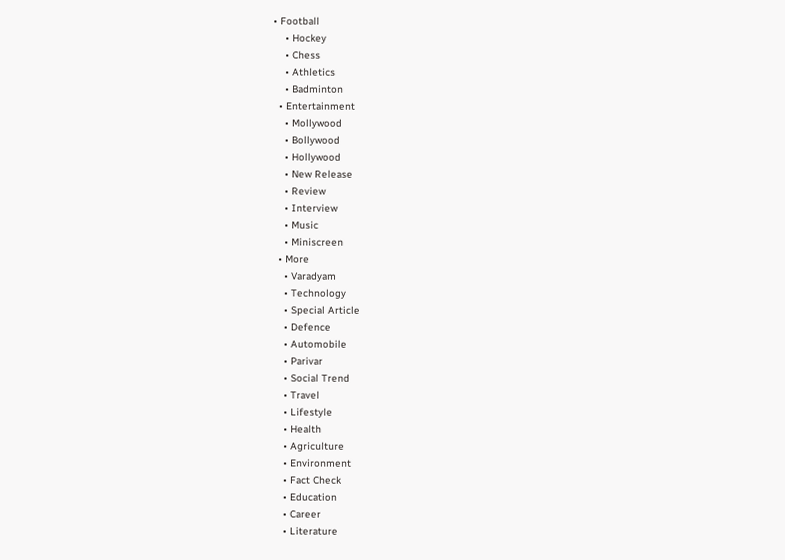• Football
    • Hockey
    • Chess
    • Athletics
    • Badminton
  • Entertainment
    • Mollywood
    • Bollywood
    • Hollywood
    • New Release
    • Review
    • Interview
    • Music
    • Miniscreen
  • More
    • Varadyam
    • Technology
    • Special Article
    • Defence
    • Automobile
    • Parivar
    • Social Trend
    • Travel
    • Lifestyle
    • Health
    • Agriculture
    • Environment
    • Fact Check
    • Education
    • Career
    • Literature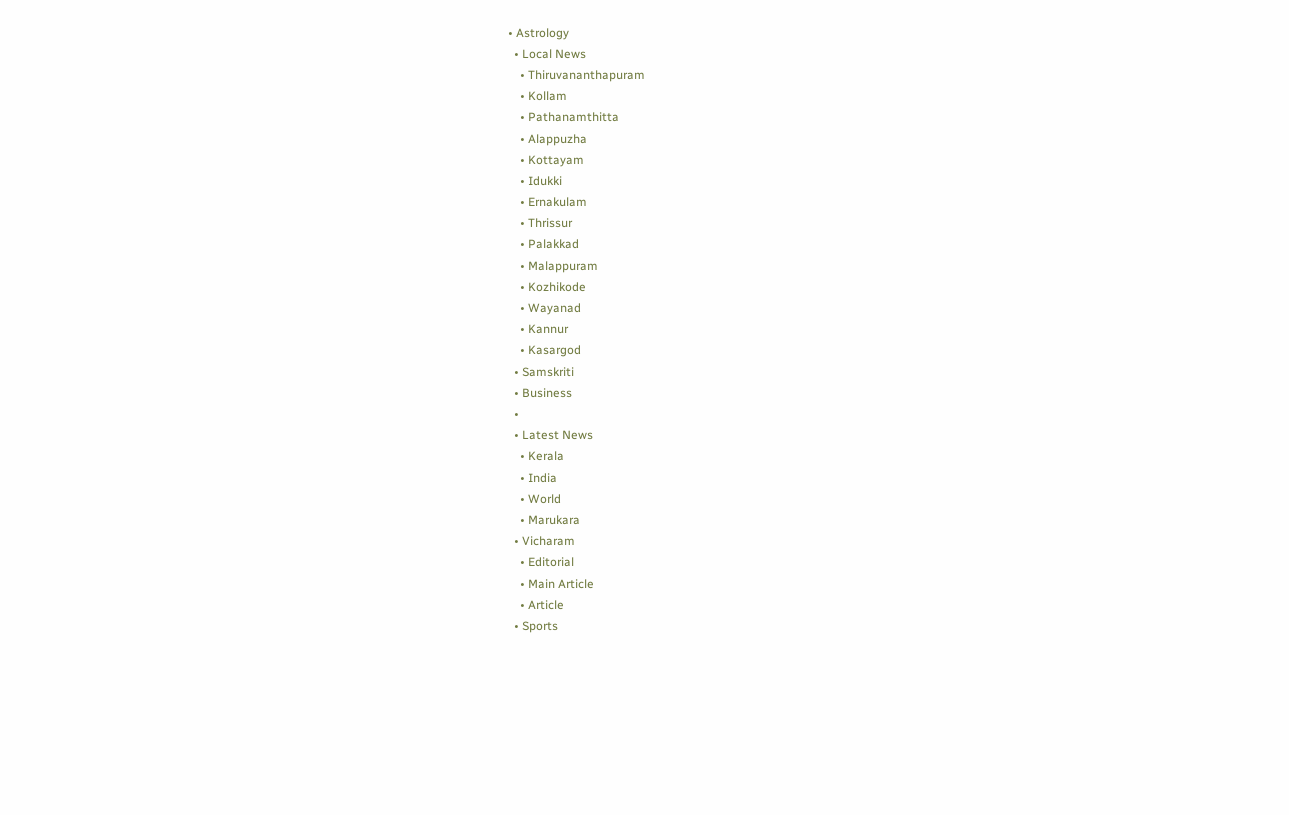• Astrology
  • Local News
    • Thiruvananthapuram
    • Kollam
    • Pathanamthitta
    • Alappuzha
    • Kottayam
    • Idukki
    • Ernakulam
    • Thrissur
    • Palakkad
    • Malappuram
    • Kozhikode
    • Wayanad
    • Kannur
    • Kasargod
  • Samskriti
  • Business
  •
  • Latest News
    • Kerala
    • India
    • World
    • Marukara
  • Vicharam
    • Editorial
    • Main Article
    • Article
  • Sports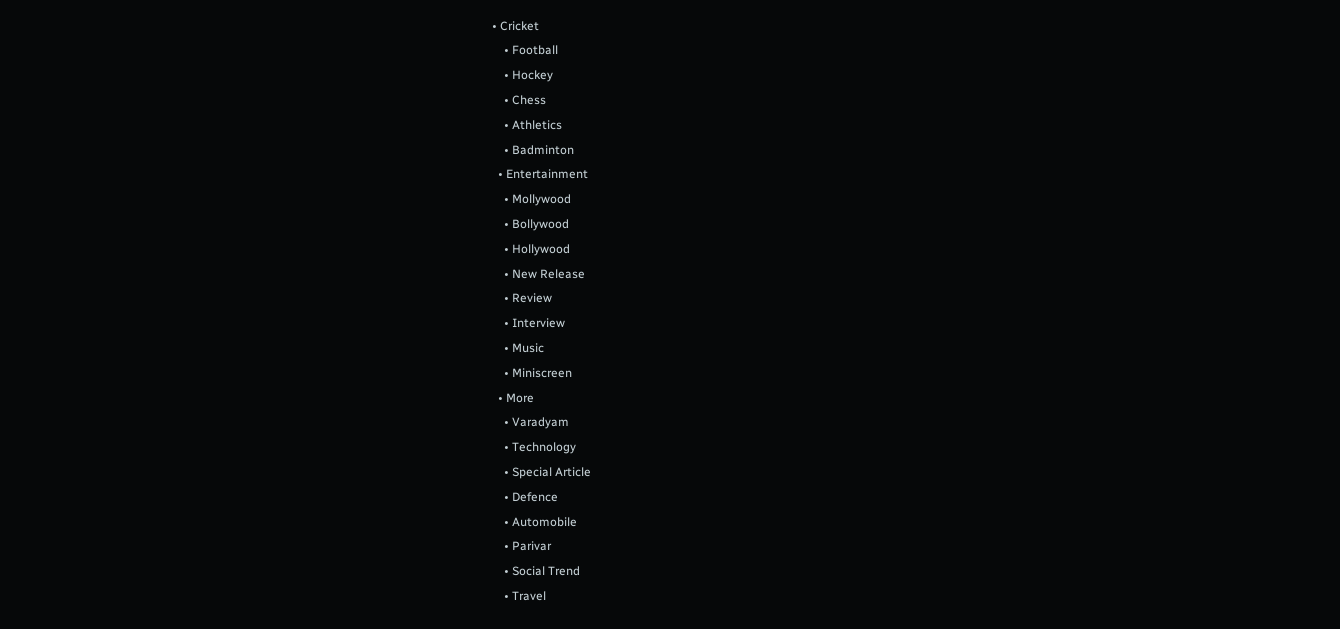• Cricket
    • Football
    • Hockey
    • Chess
    • Athletics
    • Badminton
  • Entertainment
    • Mollywood
    • Bollywood
    • Hollywood
    • New Release
    • Review
    • Interview
    • Music
    • Miniscreen
  • More
    • Varadyam
    • Technology
    • Special Article
    • Defence
    • Automobile
    • Parivar
    • Social Trend
    • Travel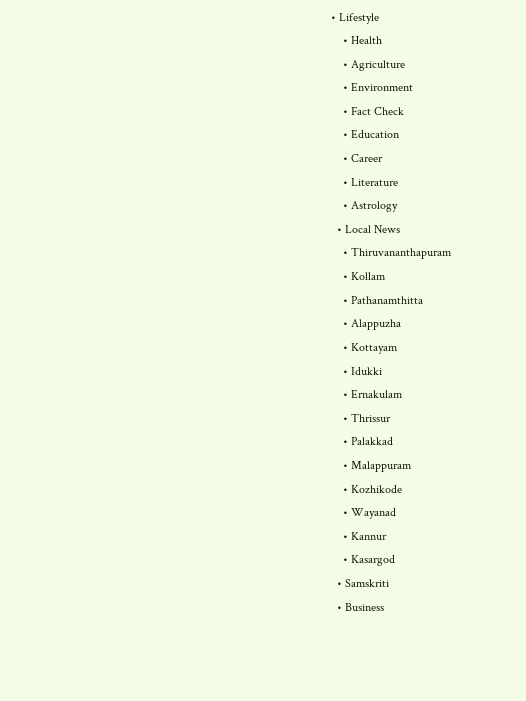• Lifestyle
    • Health
    • Agriculture
    • Environment
    • Fact Check
    • Education
    • Career
    • Literature
    • Astrology
  • Local News
    • Thiruvananthapuram
    • Kollam
    • Pathanamthitta
    • Alappuzha
    • Kottayam
    • Idukki
    • Ernakulam
    • Thrissur
    • Palakkad
    • Malappuram
    • Kozhikode
    • Wayanad
    • Kannur
    • Kasargod
  • Samskriti
  • Business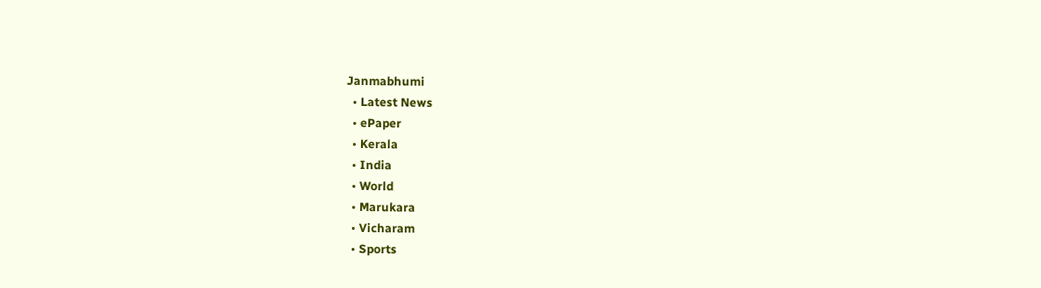Janmabhumi
  • Latest News
  • ePaper
  • Kerala
  • India
  • World
  • Marukara
  • Vicharam
  • Sports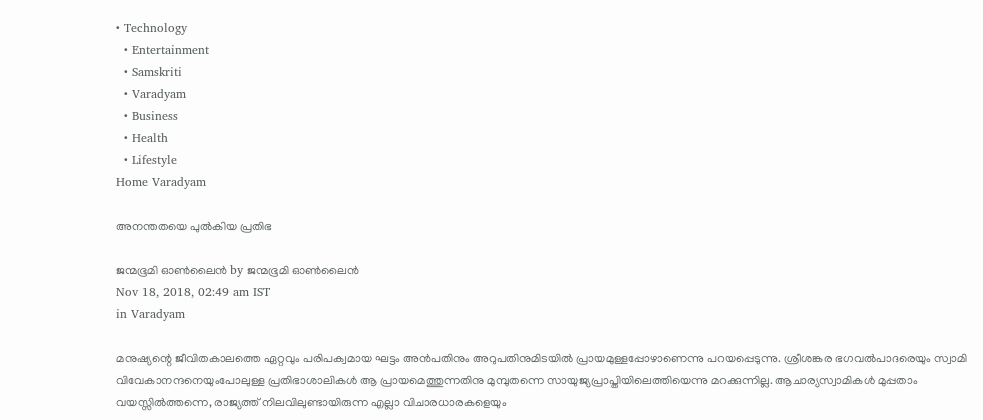• Technology
  • Entertainment
  • Samskriti
  • Varadyam
  • Business
  • Health
  • Lifestyle
Home Varadyam

അനന്തതയെ പുല്‍കിയ പ്രതിഭ

ജന്മഭൂമി ഓണ്‍ലൈന്‍ by ജന്മഭൂമി ഓണ്‍ലൈന്‍
Nov 18, 2018, 02:49 am IST
in Varadyam

മനുഷ്യന്റെ ജീവിതകാലത്തെ ഏറ്റവും പരിപക്വമായ ഘട്ടം അന്‍പതിനും അറുപതിനുമിടയില്‍ പ്രായമുള്ളപ്പോഴാണെന്നു പറയപ്പെടുന്നു. ശ്രീശങ്കര ഭഗവല്‍പാദരെയും സ്വാമി വിവേകാനന്ദനെയുംപോലുള്ള പ്രതിഭാശാലികള്‍ ആ പ്രായമെത്തുന്നതിനു മുമ്പുതന്നെ സായുജ്യപ്രാപ്തിയിലെത്തിയെന്നു മറക്കുന്നില്ല. ആചാര്യസ്വാമികള്‍ മുപ്പതാം വയസ്സില്‍ത്തന്നെ, രാജ്യത്ത് നിലവിലുണ്ടായിരുന്ന എല്ലാ വിചാരധാരകളെയും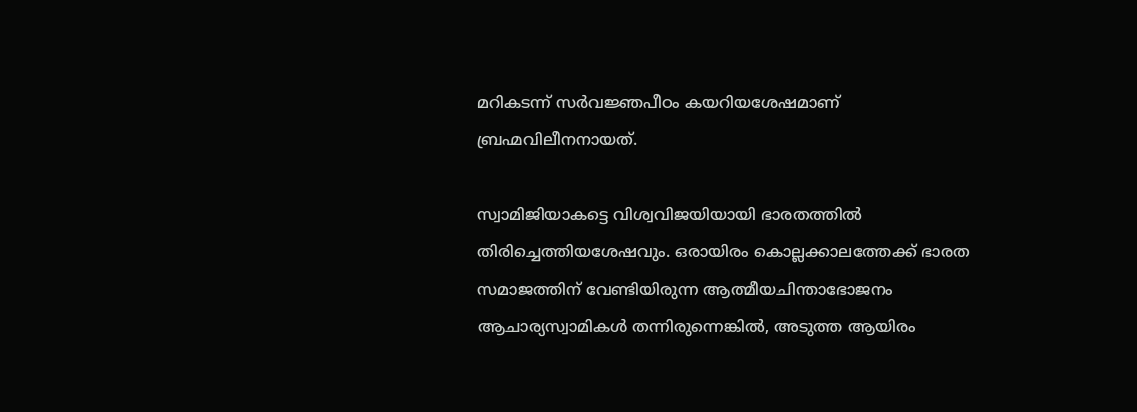മറികടന്ന് സര്‍വജ്ഞപീഠം കയറിയശേഷമാണ് ബ്രഹ്മവിലീനനായത്.

സ്വാമിജിയാകട്ടെ വിശ്വവിജയിയായി ഭാരതത്തില്‍ തിരിച്ചെത്തിയശേഷവും. ഒരായിരം കൊല്ലക്കാലത്തേക്ക് ഭാരത സമാജത്തിന് വേണ്ടിയിരുന്ന ആത്മീയചിന്താഭോജനം  ആചാര്യസ്വാമികള്‍ തന്നിരുന്നെങ്കില്‍, അടുത്ത ആയിരം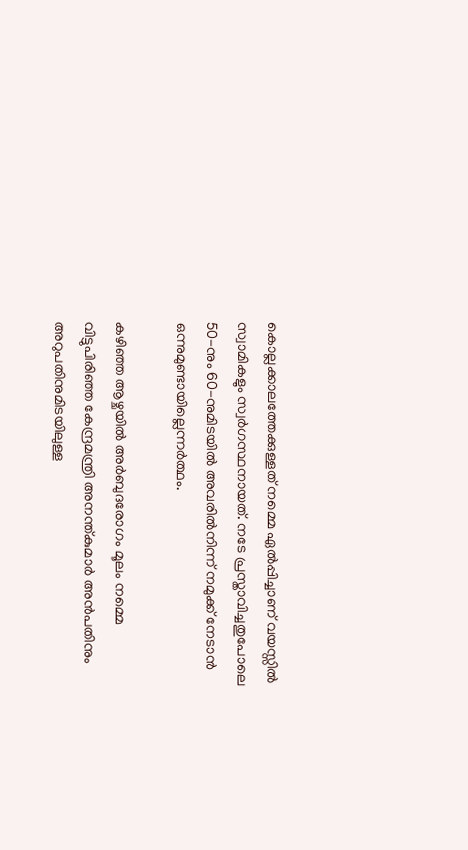കൊല്ലക്കാലത്തേക്കുള്ളത് നമ്മെ ഏല്‍പ്പിച്ചാണ് വയസ്സില്‍ സ്വാമികളും സ്വര്‍ഗസ്ഥനായത്. നടേ പ്രസ്താവിച്ചതുപോലെ 50-നും 60-നുമിടയില്‍ അവരില്‍നിന്ന് നമുക്ക് നേടാന്‍ ഒന്നുമുണ്ടായില്ലെന്നര്‍ത്ഥം.

കഴിഞ്ഞ ആഴ്ചയില്‍ അര്‍ബുദരോഗം മൂലം നമ്മെ വിട്ടുപിരിഞ്ഞ കേന്ദ്രമന്ത്രി അനന്ത്കുമാര്‍ അന്‍പതിനും അറുപതിനുമിടയിലുള്ള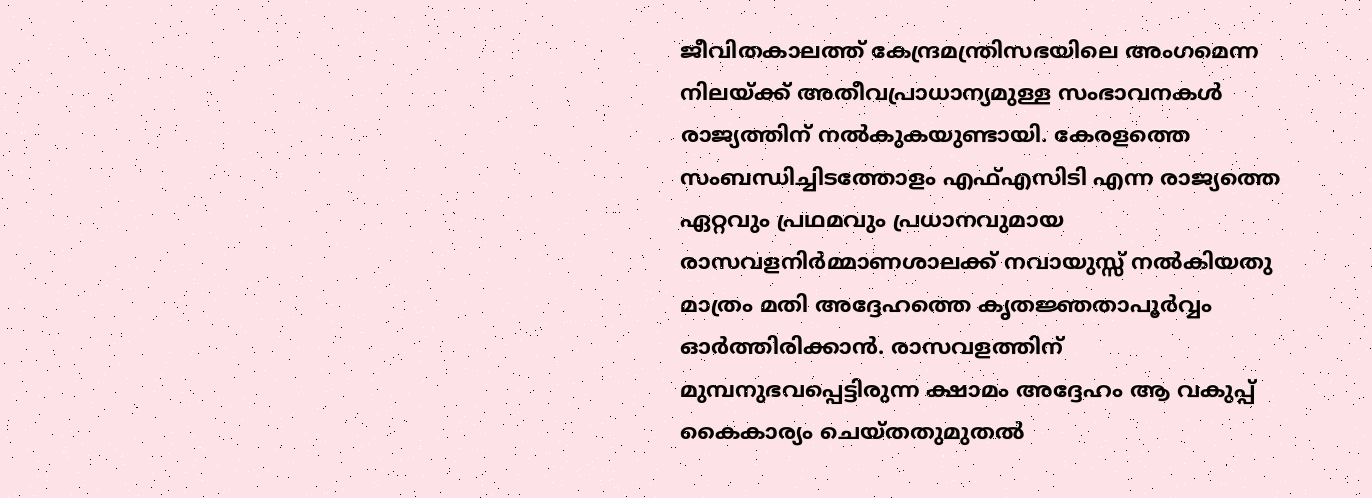ജീവിതകാലത്ത് കേന്ദ്രമന്ത്രിസഭയിലെ അംഗമെന്ന നിലയ്‌ക്ക് അതീവപ്രാധാന്യമുള്ള സംഭാവനകള്‍ രാജ്യത്തിന് നല്‍കുകയുണ്ടായി. കേരളത്തെ സംബന്ധിച്ചിടത്തോളം എഫ്എസിടി എന്ന രാജ്യത്തെ ഏറ്റവും പ്രഥമവും പ്രധാനവുമായ രാസവളനിര്‍മ്മാണശാലക്ക് നവായുസ്സ് നല്‍കിയതു മാത്രം മതി അദ്ദേഹത്തെ കൃതജ്ഞതാപൂര്‍വ്വം ഓര്‍ത്തിരിക്കാന്‍. രാസവളത്തിന് മുമ്പനുഭവപ്പെട്ടിരുന്ന ക്ഷാമം അദ്ദേഹം ആ വകുപ്പ് കൈകാര്യം ചെയ്തതുമുതല്‍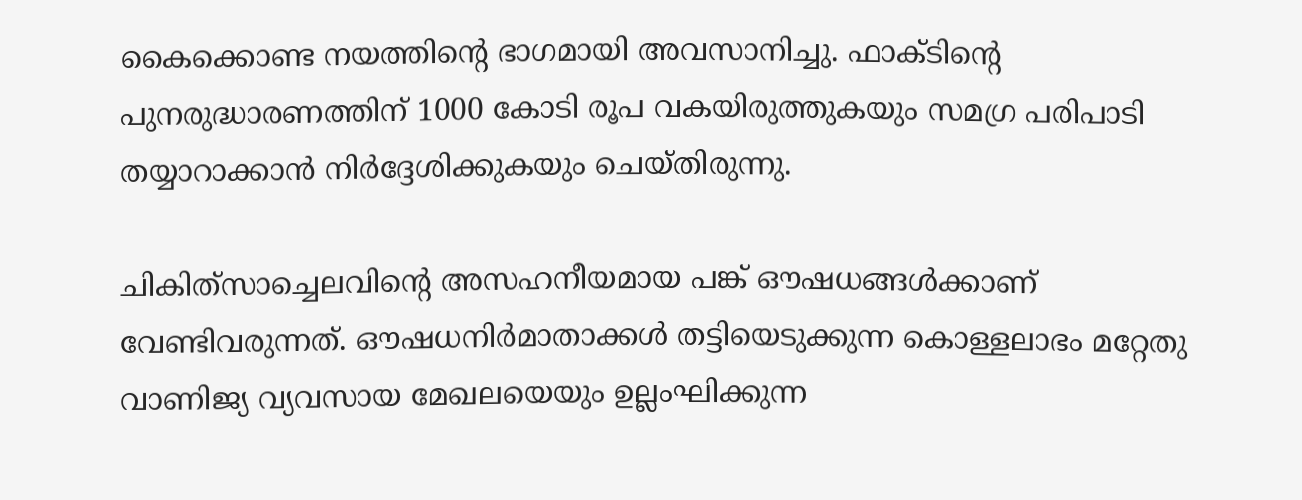കൈക്കൊണ്ട നയത്തിന്റെ ഭാഗമായി അവസാനിച്ചു. ഫാക്ടിന്റെ പുനരുദ്ധാരണത്തിന് 1000 കോടി രൂപ വകയിരുത്തുകയും സമഗ്ര പരിപാടി തയ്യാറാക്കാന്‍ നിര്‍ദ്ദേശിക്കുകയും ചെയ്തിരുന്നു.

ചികിത്‌സാച്ചെലവിന്റെ അസഹനീയമായ പങ്ക് ഔഷധങ്ങള്‍ക്കാണ് വേണ്ടിവരുന്നത്. ഔഷധനിര്‍മാതാക്കള്‍ തട്ടിയെടുക്കുന്ന കൊള്ളലാഭം മറ്റേതു വാണിജ്യ വ്യവസായ മേഖലയെയും ഉല്ലംഘിക്കുന്ന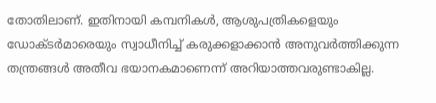തോതിലാണ്. ഇതിനായി കമ്പനികള്‍, ആശുപത്രികളെയും ഡോക്ടര്‍മാരെയും സ്വാധീനിച്ച് കരുക്കളാക്കാന്‍ അനുവര്‍ത്തിക്കുന്ന തന്ത്രങ്ങള്‍ അതീവ ഭയാനകമാണെന്ന് അറിയാത്തവരുണ്ടാകില്ല.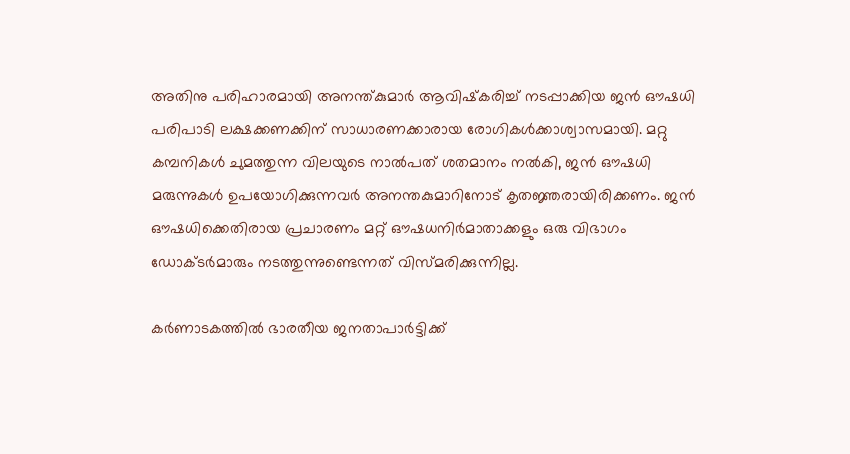അതിനു പരിഹാരമായി അനന്ത്കുമാര്‍ ആവിഷ്‌കരിച്ച് നടപ്പാക്കിയ ജന്‍ ഔഷധി പരിപാടി ലക്ഷക്കണക്കിന് സാധാരണക്കാരായ രോഗികള്‍ക്കാശ്വാസമായി. മറ്റു കമ്പനികള്‍ ചുമത്തുന്ന വിലയുടെ നാല്‍പത് ശതമാനം നല്‍കി, ജന്‍ ഔഷധി മരുന്നുകള്‍ ഉപയോഗിക്കുന്നവര്‍ അനന്തകുമാറിനോട് കൃതജ്ഞരായിരിക്കണം. ജന്‍ ഔഷധിക്കെതിരായ പ്രചാരണം മറ്റ് ഔഷധനിര്‍മാതാക്കളും ഒരു വിഭാഗം ഡോക്ടര്‍മാരും നടത്തുന്നുണ്ടെന്നത് വിസ്മരിക്കുന്നില്ല.

കര്‍ണാടകത്തില്‍ ഭാരതീയ ജനതാപാര്‍ട്ടിക്ക്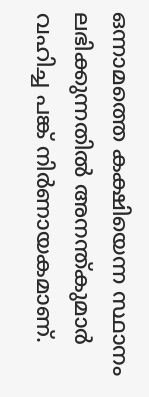ഒന്നാമത്തെ കക്ഷിയെന്ന സ്ഥാനം ലഭിക്കുന്നതില്‍ അനന്ത്കുമാര്‍ വഹിച്ച പങ്ക് നിര്‍ണായകമാണ്.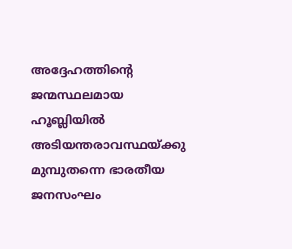അദ്ദേഹത്തിന്റെ ജന്മസ്ഥലമായ ഹൂബ്ലിയില്‍ അടിയന്തരാവസ്ഥയ്‌ക്കു മുമ്പുതന്നെ ഭാരതീയ ജനസംഘം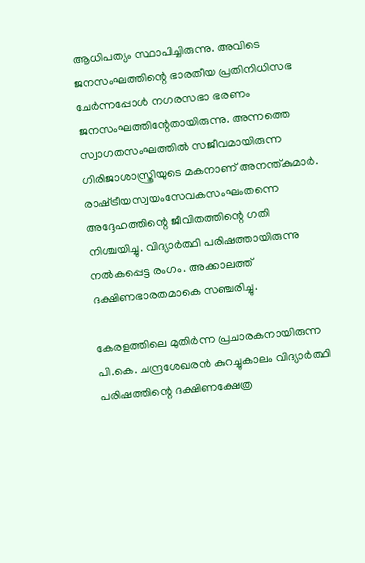ആധിപത്യം സ്ഥാപിച്ചിരുന്നു. അവിടെ ജനസംഘത്തിന്റെ ഭാരതീയ പ്രതിനിധിസഭ ചേര്‍ന്നപ്പോള്‍ നഗരസഭാ ഭരണം ജനസംഘത്തിന്റേതായിരുന്നു. അന്നത്തെ സ്വാഗതസംഘത്തില്‍ സജീവമായിരുന്ന ഗിരിജാശാസ്ത്രിയുടെ മകനാണ് അനന്ത്കുമാര്‍. രാഷ്‌ട്രീയസ്വയംസേവകസംഘംതന്നെ അദ്ദേഹത്തിന്റെ ജീവിതത്തിന്റെ ഗതി നിശ്ചയിച്ചു. വിദ്യാര്‍ത്ഥി പരിഷത്തായിരുന്നു നല്‍കപ്പെട്ട രംഗം. അക്കാലത്ത് ദക്ഷിണഭാരതമാകെ സഞ്ചരിച്ചു.

കേരളത്തിലെ മുതിര്‍ന്ന പ്രചാരകനായിരുന്ന പി.കെ. ചന്ദ്രശേഖരന്‍ കുറച്ചുകാലം വിദ്യാര്‍ത്ഥി പരിഷത്തിന്റെ ദക്ഷിണക്ഷേത്ര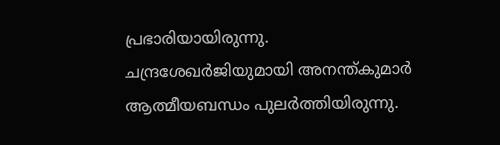പ്രഭാരിയായിരുന്നു. ചന്ദ്രശേഖര്‍ജിയുമായി അനന്ത്കുമാര്‍ ആത്മീയബന്ധം പുലര്‍ത്തിയിരുന്നു.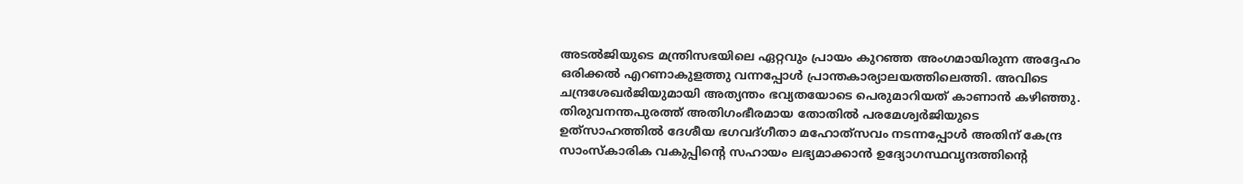അടല്‍ജിയുടെ മന്ത്രിസഭയിലെ ഏറ്റവും പ്രായം കുറഞ്ഞ അംഗമായിരുന്ന അദ്ദേഹം ഒരിക്കല്‍ എറണാകുളത്തു വന്നപ്പോള്‍ പ്രാന്തകാര്യാലയത്തിലെത്തി. അവിടെ ചന്ദ്രശേഖര്‍ജിയുമായി അത്യന്തം ഭവ്യതയോടെ പെരുമാറിയത് കാണാന്‍ കഴിഞ്ഞു. തിരുവനന്തപുരത്ത് അതിഗംഭീരമായ തോതില്‍ പരമേശ്വര്‍ജിയുടെ ഉത്‌സാഹത്തില്‍ ദേശീയ ഭഗവദ്ഗീതാ മഹോത്‌സവം നടന്നപ്പോള്‍ അതിന് കേന്ദ്ര സാംസ്‌കാരിക വകുപ്പിന്റെ സഹായം ലഭ്യമാക്കാന്‍ ഉദ്യോഗസ്ഥവൃന്ദത്തിന്റെ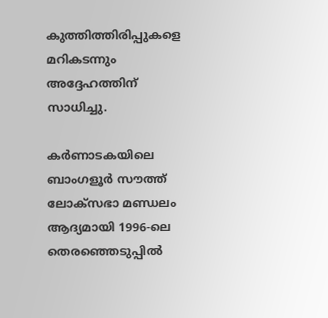കുത്തിത്തിരിപ്പുകളെ മറികടന്നും അദ്ദേഹത്തിന് സാധിച്ചു.

കര്‍ണാടകയിലെ ബാംഗളൂര്‍ സൗത്ത് ലോക്‌സഭാ മണ്ഡലം ആദ്യമായി 1996-ലെ തെരഞ്ഞെടുപ്പില്‍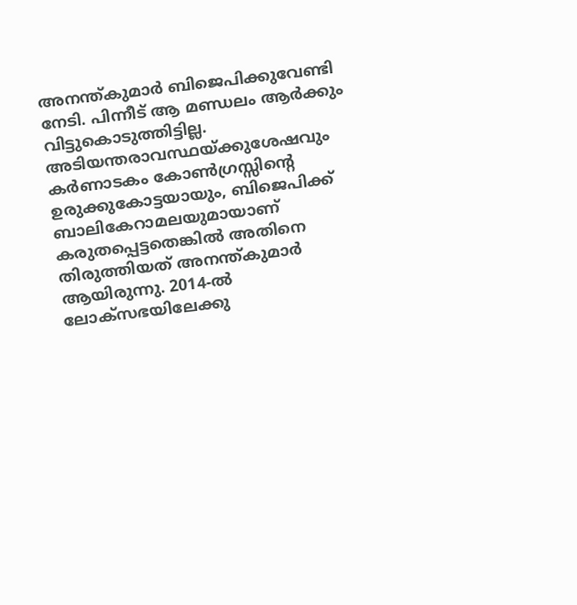അനന്ത്കുമാര്‍ ബിജെപിക്കുവേണ്ടി നേടി. പിന്നീട് ആ മണ്ഡലം ആര്‍ക്കും വിട്ടുകൊടുത്തിട്ടില്ല. അടിയന്തരാവസ്ഥയ്‌ക്കുശേഷവും കര്‍ണാടകം കോണ്‍ഗ്രസ്സിന്റെ ഉരുക്കുകോട്ടയായും, ബിജെപിക്ക് ബാലികേറാമലയുമായാണ് കരുതപ്പെട്ടതെങ്കില്‍ അതിനെ തിരുത്തിയത് അനന്ത്കുമാര്‍ ആയിരുന്നു. 2014-ല്‍ ലോക്‌സഭയിലേക്കു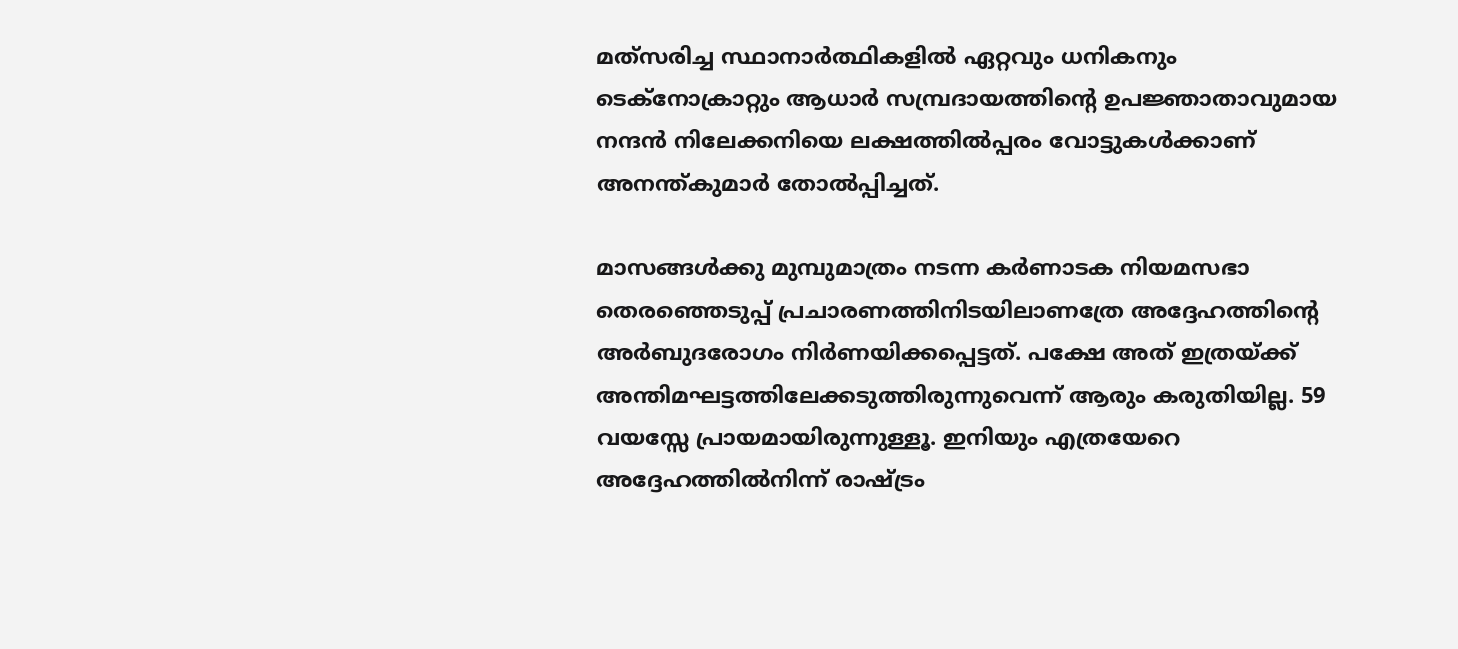മത്‌സരിച്ച സ്ഥാനാര്‍ത്ഥികളില്‍ ഏറ്റവും ധനികനും ടെക്‌നോക്രാറ്റും ആധാര്‍ സമ്പ്രദായത്തിന്റെ ഉപജ്ഞാതാവുമായ നന്ദന്‍ നിലേക്കനിയെ ലക്ഷത്തില്‍പ്പരം വോട്ടുകള്‍ക്കാണ് അനന്ത്കുമാര്‍ തോല്‍പ്പിച്ചത്.

മാസങ്ങള്‍ക്കു മുമ്പുമാത്രം നടന്ന കര്‍ണാടക നിയമസഭാ തെരഞ്ഞെടുപ്പ് പ്രചാരണത്തിനിടയിലാണത്രേ അദ്ദേഹത്തിന്റെ അര്‍ബുദരോഗം നിര്‍ണയിക്കപ്പെട്ടത്. പക്ഷേ അത് ഇത്രയ്‌ക്ക് അന്തിമഘട്ടത്തിലേക്കടുത്തിരുന്നുവെന്ന് ആരും കരുതിയില്ല. 59 വയസ്സേ പ്രായമായിരുന്നുള്ളൂ. ഇനിയും എത്രയേറെ അദ്ദേഹത്തില്‍നിന്ന് രാഷ്‌ട്രം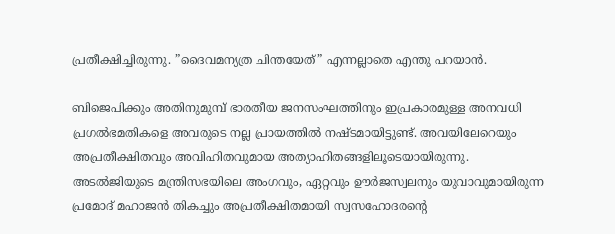പ്രതീക്ഷിച്ചിരുന്നു. ”ദൈവമന്യത്ര ചിന്തയേത്” എന്നല്ലാതെ എന്തു പറയാന്‍.

ബിജെപിക്കും അതിനുമുമ്പ് ഭാരതീയ ജനസംഘത്തിനും ഇപ്രകാരമുള്ള അനവധി പ്രഗല്‍ഭമതികളെ അവരുടെ നല്ല പ്രായത്തില്‍ നഷ്ടമായിട്ടുണ്ട്. അവയിലേറെയും അപ്രതീക്ഷിതവും അവിഹിതവുമായ അത്യാഹിതങ്ങളിലൂടെയായിരുന്നു. അടല്‍ജിയുടെ മന്ത്രിസഭയിലെ അംഗവും, ഏറ്റവും ഊര്‍ജസ്വലനും യുവാവുമായിരുന്ന പ്രമോദ് മഹാജന്‍ തികച്ചും അപ്രതീക്ഷിതമായി സ്വസഹോദരന്റെ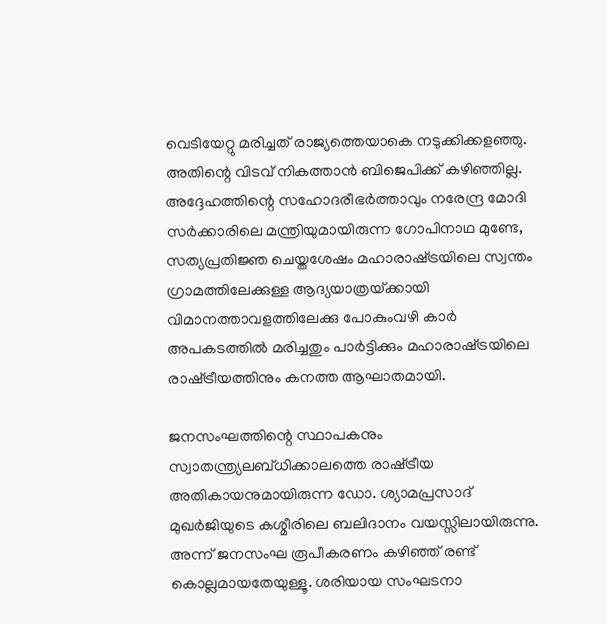വെടിയേറ്റു മരിച്ചത് രാജ്യത്തെയാകെ നടുക്കിക്കളഞ്ഞു. അതിന്റെ വിടവ് നികത്താന്‍ ബിജെപിക്ക് കഴിഞ്ഞില്ല. അദ്ദേഹത്തിന്റെ സഹോദരീഭര്‍ത്താവും നരേന്ദ്ര മോദി സര്‍ക്കാരിലെ മന്ത്രിയുമായിരുന്ന ഗോപിനാഥ മുണ്ടേ, സത്യപ്രതിജ്ഞ ചെയ്തശേഷം മഹാരാഷ്‌ട്രയിലെ സ്വന്തം ഗ്രാമത്തിലേക്കുള്ള ആദ്യയാത്രയ്‌ക്കായി വിമാനത്താവളത്തിലേക്കു പോകുംവഴി കാര്‍ അപകടത്തില്‍ മരിച്ചതും പാര്‍ട്ടിക്കും മഹാരാഷ്‌ട്രയിലെ രാഷ്‌ട്രീയത്തിനും കനത്ത ആഘാതമായി.

ജനസംഘത്തിന്റെ സ്ഥാപകനും സ്വാതന്ത്ര്യലബ്ധിക്കാലത്തെ രാഷ്‌ട്രീയ അതികായനുമായിരുന്ന ഡോ. ശ്യാമപ്രസാദ് മുഖര്‍ജിയുടെ കശ്മീരിലെ ബലിദാനം വയസ്സിലായിരുന്നു. അന്ന് ജനസംഘ രൂപീകരണം കഴിഞ്ഞ് രണ്ട് കൊല്ലമായതേയുള്ളൂ. ശരിയായ സംഘടനാ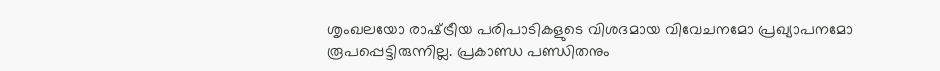ശൃംഖലയോ രാഷ്‌ട്രീയ പരിപാടികളുടെ വിശദമായ വിവേചനമോ പ്രഖ്യാപനമോ രൂപപ്പെട്ടിരുന്നില്ല. പ്രകാണ്ഡ പണ്ഡിതനും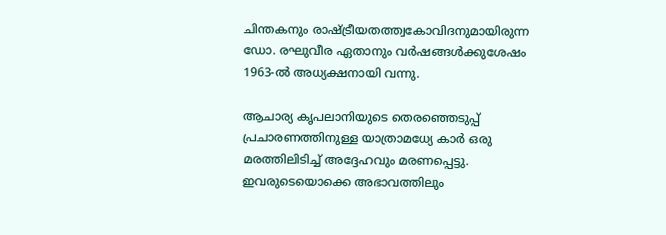ചിന്തകനും രാഷ്‌ട്രീയതത്ത്വകോവിദനുമായിരുന്ന ഡോ. രഘുവീര ഏതാനും വര്‍ഷങ്ങള്‍ക്കുശേഷം 1963-ല്‍ അധ്യക്ഷനായി വന്നു.

ആചാര്യ കൃപലാനിയുടെ തെരഞ്ഞെടുപ്പ് പ്രചാരണത്തിനുള്ള യാത്രാമധ്യേ കാര്‍ ഒരു മരത്തിലിടിച്ച് അദ്ദേഹവും മരണപ്പെട്ടു. ഇവരുടെയൊക്കെ അഭാവത്തിലും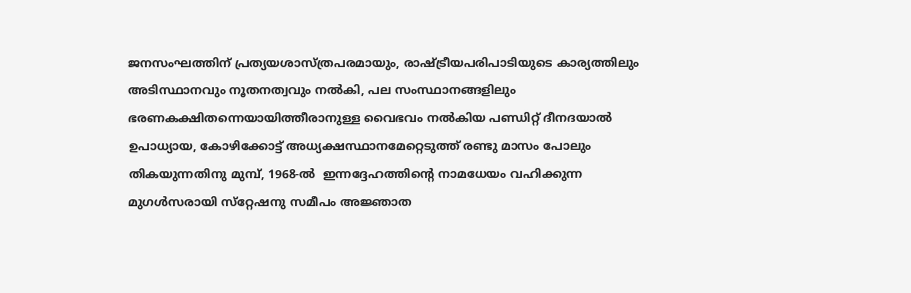ജനസംഘത്തിന് പ്രത്യയശാസ്ത്രപരമായും, രാഷ്‌ട്രീയപരിപാടിയുടെ കാര്യത്തിലും അടിസ്ഥാനവും നൂതനത്വവും നല്‍കി, പല സംസ്ഥാനങ്ങളിലും ഭരണകക്ഷിതന്നെയായിത്തീരാനുള്ള വൈഭവം നല്‍കിയ പണ്ഡിറ്റ് ദീനദയാല്‍ ഉപാധ്യായ, കോഴിക്കോട്ട് അധ്യക്ഷസ്ഥാനമേറ്റെടുത്ത് രണ്ടു മാസം പോലും തികയുന്നതിനു മുമ്പ്, 1968-ല്‍  ഇന്നദ്ദേഹത്തിന്റെ നാമധേയം വഹിക്കുന്ന മുഗള്‍സരായി സ്‌റ്റേഷനു സമീപം അജ്ഞാത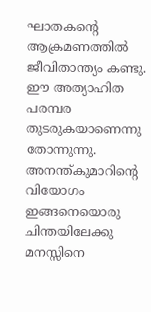ഘാതകന്റെ ആക്രമണത്തില്‍ ജീവിതാന്ത്യം കണ്ടു. ഈ അത്യാഹിത പരമ്പര തുടരുകയാണെന്നു തോന്നുന്നു. അനന്ത്കുമാറിന്റെ വിയോഗം ഇങ്ങനെയൊരു ചിന്തയിലേക്കു മനസ്സിനെ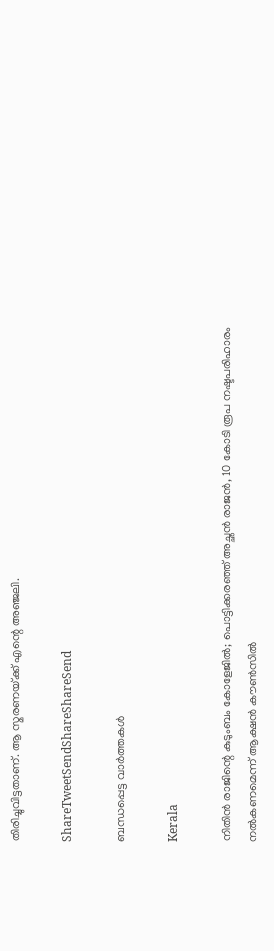തിരിച്ചുവിട്ടതാണ്. ആ സ്മരണയ്‌ക്ക് എന്റെ അഞ്ജലി.

ShareTweetSendShareShareSend

ബന്ധപ്പെട്ട വാര്‍ത്തകള്‍

Kerala

നിതിൻ രാജിന്റെ കുടുംബം കോളേജിൽ; പൊട്ടിക്കരഞ്ഞ് അച്ഛൻ രാജൻ, 10 കോടി രൂപ നഷ്ടപരിഹാരം നൽകണമെന്ന് ആക്ഷൻ കൗൺസിൽ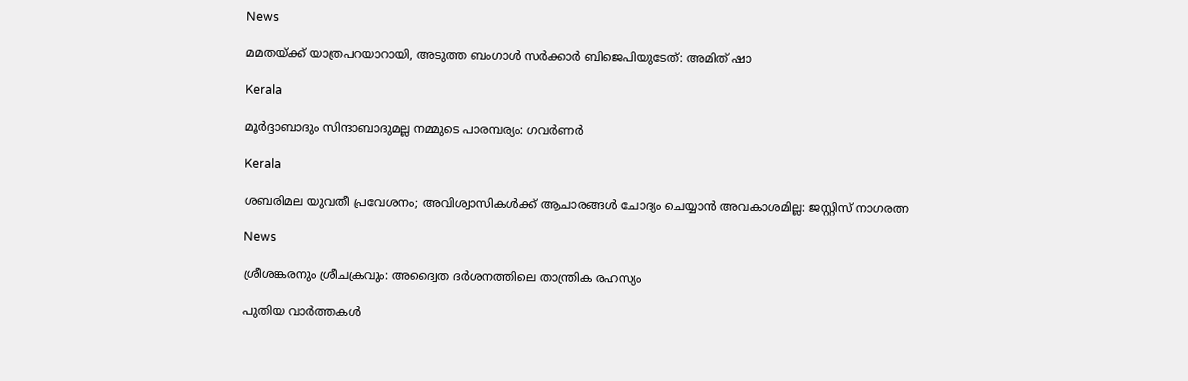News

മമതയ്‌ക്ക് യാത്രപറയാറായി, അടുത്ത ബംഗാൾ സർക്കാർ ബിജെപിയുടേത്: അമിത് ഷാ

Kerala

മൂർദ്ദാബാദും സിന്ദാബാദുമല്ല നമ്മുടെ പാരമ്പര്യം: ഗവർണർ

Kerala

ശബരിമല യുവതീ പ്രവേശനം; അവിശ്വാസികൾക്ക് ആചാരങ്ങൾ ചോദ്യം ചെയ്യാൻ അവകാശമില്ല: ജസ്റ്റിസ് നാഗരത്ന

News

ശ്രീശങ്കരനും ശ്രീചക്രവും: അദ്വൈത ദർശനത്തിലെ താന്ത്രിക രഹസ്യം

പുതിയ വാര്‍ത്തകള്‍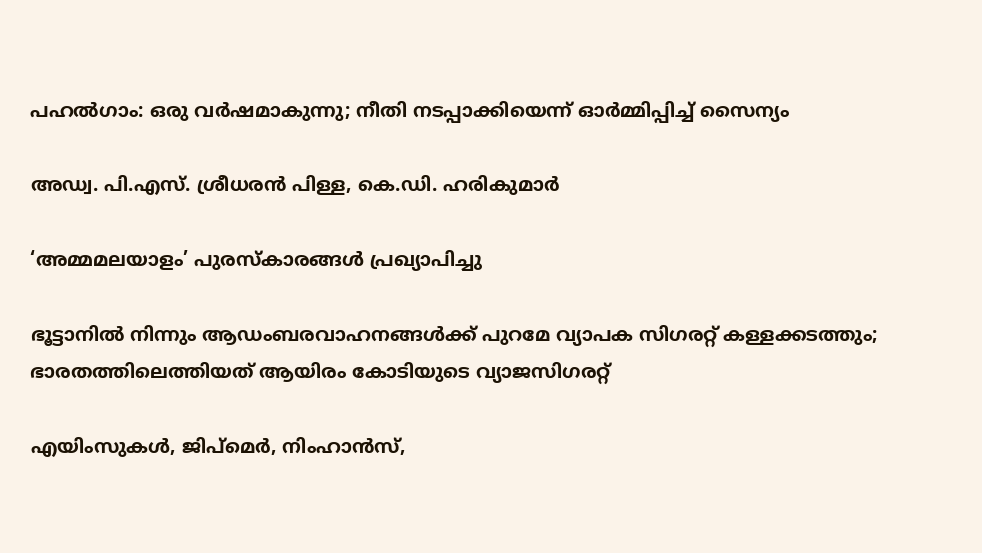പഹൽഗാം: ഒരു വർഷമാകുന്നു; നീതി നടപ്പാക്കിയെന്ന് ഓർമ്മിപ്പിച്ച് സൈന്യം

അഡ്വ. പി.എസ്. ശ്രീധരന്‍ പിള്ള, കെ.ഡി. ഹരികുമാര്‍

‘അമ്മമലയാളം’ പുരസ്‌കാരങ്ങള്‍ പ്രഖ്യാപിച്ചു

ഭൂട്ടാനിൽ നിന്നും ആഡംബരവാഹനങ്ങൾക്ക് പുറമേ വ്യാപക സിഗരറ്റ് കള്ളക്കടത്തും; ഭാരതത്തിലെത്തിയത് ആയിരം കോടിയുടെ വ്യാജസിഗരറ്റ്

എയിംസുകള്‍, ജിപ്‌മെര്‍, നിംഹാന്‍സ്,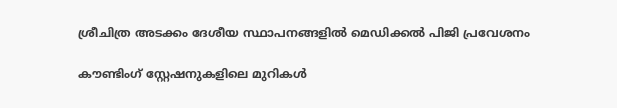ശ്രീചിത്ര അടക്കം ദേശീയ സ്ഥാപനങ്ങളില്‍ മെഡിക്കല്‍ പിജി പ്രവേശനം

കൗണ്ടിംഗ് സ്റ്റേഷനുകളിലെ മുറികള്‍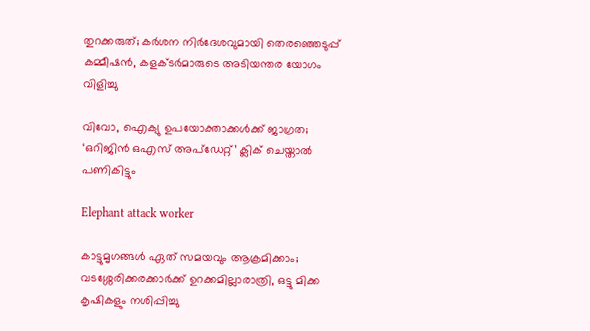തുറക്കരുത്; കര്‍ശന നിര്‍ദേശവുമായി തെരഞ്ഞെടുപ്പ് കമ്മീഷന്‍, കളക്ടര്‍മാരുടെ അടിയന്തര യോഗം വിളിച്ചു

വിവോ, ഐക്യു ഉപയോക്താക്കള്‍ക്ക് ജാഗ്രത; ‘ഒറിജിന്‍ ഒഎസ് അപ്‌ഡേറ്റ്’ ക്ലിക് ചെയ്താല്‍ പണികിട്ടും

Elephant attack worker

കാട്ടുമൃഗങ്ങള്‍ ഏത് സമയവും ആക്രമിക്കാം; വടശ്ശേരിക്കരക്കാര്‍ക്ക് ഉറക്കമില്ലാരാത്രി, ഒട്ടു മിക്ക കൃഷികളും നശിപ്പിച്ചു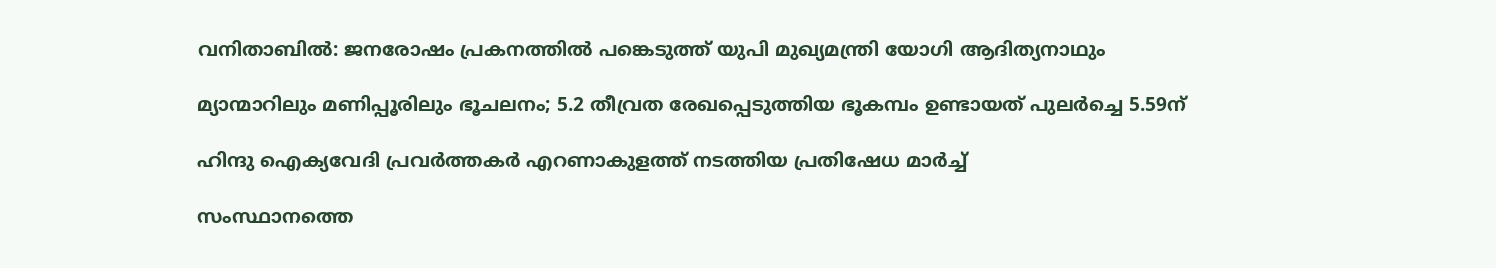വനിതാബിൽ: ജനരോഷം പ്രകനത്തിൽ പങ്കെടുത്ത് യുപി മുഖ്യമന്ത്രി യോഗി ആദിത്യനാഥും

മ്യാന്മാറിലും മണിപ്പൂരിലും ഭൂചലനം; 5.2 തീവ്രത രേഖപ്പെടുത്തിയ ഭൂകമ്പം ഉണ്ടായത് പുലർച്ചെ 5.59ന്

ഹിന്ദു ഐക്യവേദി പ്രവര്‍ത്തകര്‍ എറണാകുളത്ത് നടത്തിയ പ്രതിഷേധ മാര്‍ച്ച്

സംസ്ഥാനത്തെ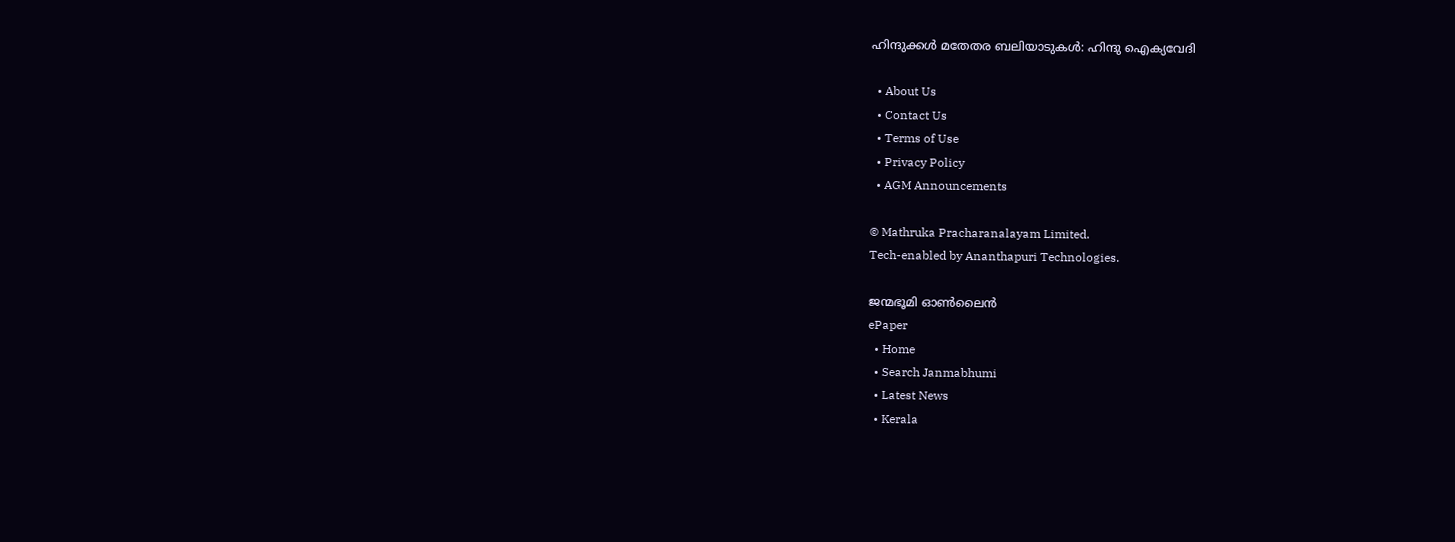ഹിന്ദുക്കള്‍ മതേതര ബലിയാടുകള്‍: ഹിന്ദു ഐക്യവേദി

  • About Us
  • Contact Us
  • Terms of Use
  • Privacy Policy
  • AGM Announcements

© Mathruka Pracharanalayam Limited.
Tech-enabled by Ananthapuri Technologies.

ജന്മഭൂമി ഓണ്‍ലൈന്‍
ePaper
  • Home
  • Search Janmabhumi
  • Latest News
  • Kerala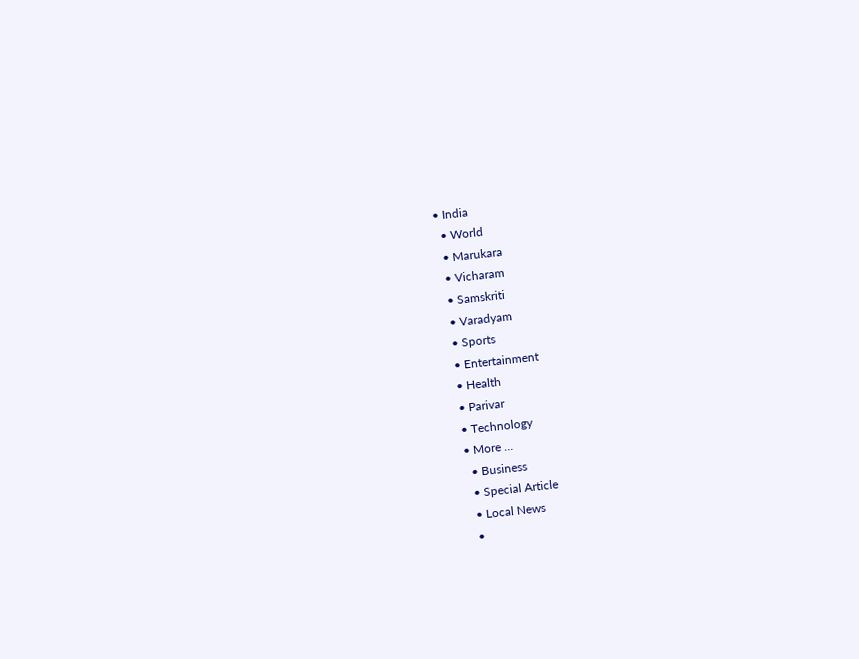• India
  • World
  • Marukara
  • Vicharam
  • Samskriti
  • Varadyam
  • Sports
  • Entertainment
  • Health
  • Parivar
  • Technology
  • More …
    • Business
    • Special Article
    • Local News
    •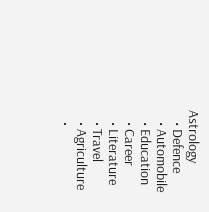Astrology
    • Defence
    • Automobile
    • Education
    • Career
    • Literature
    • Travel
    • Agriculture
    •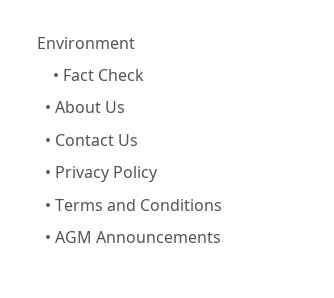Environment
    • Fact Check
  • About Us
  • Contact Us
  • Privacy Policy
  • Terms and Conditions
  • AGM Announcements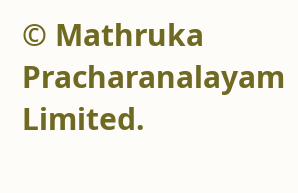© Mathruka Pracharanalayam Limited.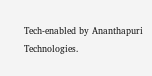Tech-enabled by Ananthapuri Technologies.